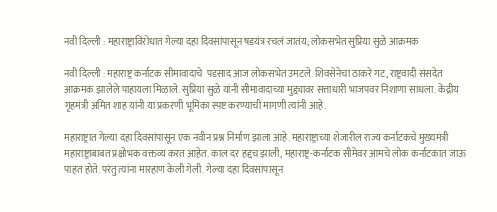नवी दिल्ली : महाराष्ट्राविरोधात गेल्या दहा दिवसांपासून षडयंत्र रचलं जातंय; लोकसभेत सुप्रिया सुळे आक्रमक

नवी दिल्ली : महाराष्ट्र कर्नाटक सीमावादाचे  पडसाद आज लोकसभेत उमटले. शिवसेनेचा ठाकरे गट, राष्ट्रवादी संसदेत आक्रमक झालेले पाहायला मिळाले. सुप्रिया सुळे यांनी सीमावादाच्या मुद्द्यावर सत्ताधारी भाजपवर निशाणा साधला. केंद्रीय गृहमंत्री अमित शाह यांनी या प्रकरणी भूमिका स्पष्ट करण्याची मागणी त्यांनी आहे.

महाराष्ट्रात गेल्या दहा दिवसांपासून एक नवीन प्रश्न निर्माण झाला आहे. महाराष्ट्राच्या शेजारील राज्य कर्नाटकचे मुख्यमंत्री महाराष्ट्राबाबत प्रक्षोभक वक्तव्य करत आहेत. काल दर हद्दच झाली, महाराष्ट्र-कर्नाटक सीमेवर आमचे लोक कर्नाटकात जाऊ पाहत होते. परंतु त्यांना मारहाण केली गेली. गेल्या दहा दिवसांपासून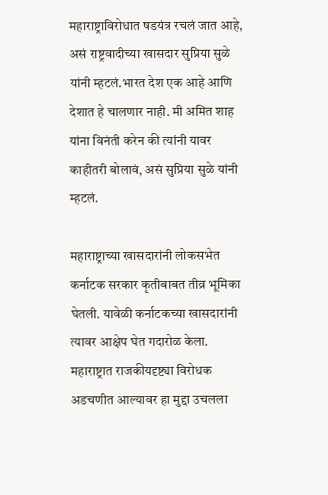महाराष्ट्राविरोधात षडयंत्र रचलं जात आहे, असं राष्ट्रवादीच्या खासदार सुप्रिया सुळे यांनी म्हटलं.भारत देश एक आहे आणि देशात हे चालणार नाही. मी अमित शाह यांना विनंती करेन की त्यांनी यावर काहीतरी बोलावं, असं सुप्रिया सुळे यांनी म्हटलं.

महाराष्ट्राच्या खासदारांनी लोकसभेत कर्नाटक सरकार कृतीबाबत तीव्र भूमिका घेतली. यावेळी कर्नाटकच्या खासदारांनी त्यावर आक्षेप घेत गदारोळ केला. महाराष्ट्रात राजकीयदृष्ट्या विरोधक अडचणीत आल्यावर हा मुद्दा उचलला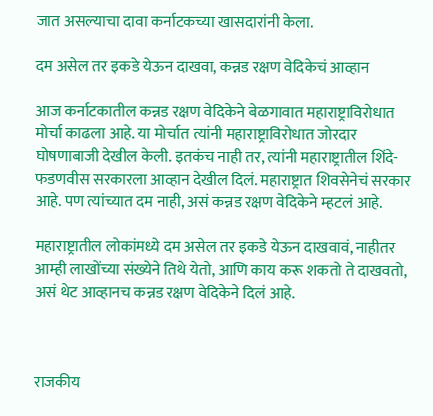जात असल्याचा दावा कर्नाटकच्या खासदारांनी केला.

दम असेल तर इकडे येऊन दाखवा, कन्नड रक्षण वेदिकेचं आव्हान

आज कर्नाटकातील कन्नड रक्षण वेदिकेने बेळगावात महाराष्ट्राविरोधात मोर्चा काढला आहे. या मोर्चात त्यांनी महाराष्ट्राविरोधात जोरदार घोषणाबाजी देखील केली. इतकंच नाही तर, त्यांनी महाराष्ट्रातील शिंदे-फडणवीस सरकारला आव्हान देखील दिलं. महाराष्ट्रात शिवसेनेचं सरकार आहे. पण त्यांच्यात दम नाही, असं कन्नड रक्षण वेदिकेने म्हटलं आहे.

महाराष्ट्रातील लोकांमध्ये दम असेल तर इकडे येऊन दाखवावं, नाहीतर आम्ही लाखोंच्या संख्येने तिथे येतो, आणि काय करू शकतो ते दाखवतो, असं थेट आव्हानच कन्नड रक्षण वेदिकेने दिलं आहे.



राजकीय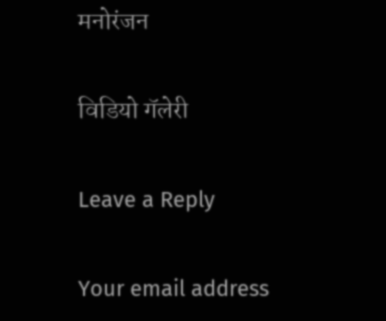मनोरंजन

विडियो गॅलेरी

Leave a Reply

Your email address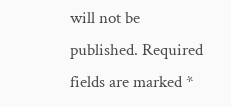will not be published. Required fields are marked *